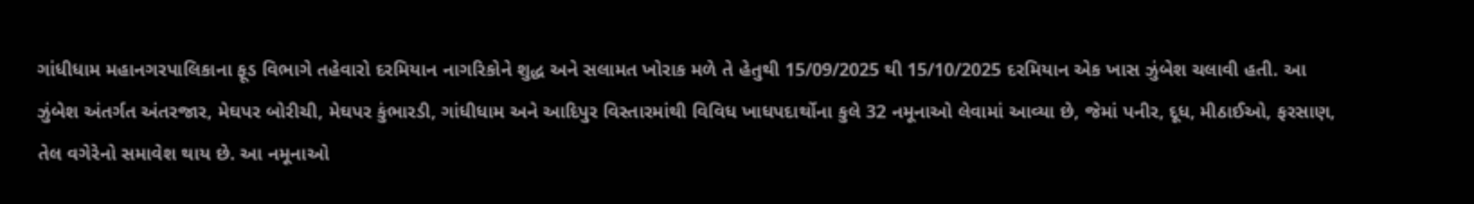ગાંધીધામ મહાનગરપાલિકાના ફૂડ વિભાગે તહેવારો દરમિયાન નાગરિકોને શુદ્ધ અને સલામત ખોરાક મળે તે હેતુથી 15/09/2025 થી 15/10/2025 દરમિયાન એક ખાસ ઝુંબેશ ચલાવી હતી. આ ઝુંબેશ અંતર્ગત અંતરજાર, મેઘપર બોરીચી, મેઘપર કુંભારડી, ગાંધીધામ અને આદિપુર વિસ્તારમાંથી વિવિધ ખાધપદાર્થોના કુલે 32 નમૂનાઓ લેવામાં આવ્યા છે, જેમાં પનીર, દૂધ, મીઠાઈઓ, ફરસાણ, તેલ વગેરેનો સમાવેશ થાય છે. આ નમૂનાઓ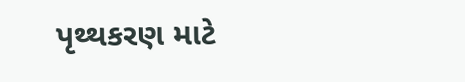પૃથ્થકરણ માટે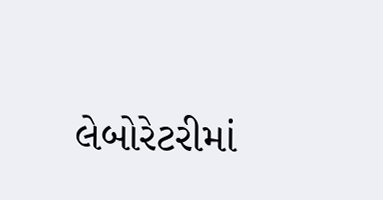લેબોરેટરીમાં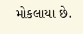મોકલાયા છે.